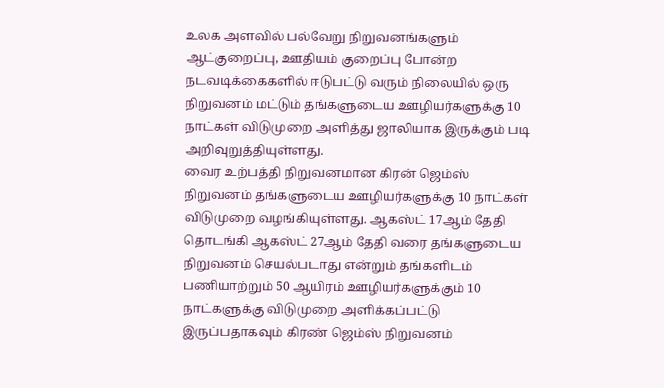உலக அளவில் பல்வேறு நிறுவனங்களும் ஆட்குறைப்பு, ஊதியம் குறைப்பு போன்ற நடவடிக்கைகளில் ஈடுபட்டு வரும் நிலையில் ஒரு நிறுவனம் மட்டும் தங்களுடைய ஊழியர்களுக்கு 10 நாட்கள் விடுமுறை அளித்து ஜாலியாக இருக்கும் படி அறிவுறுத்தியுள்ளது.
வைர உற்பத்தி நிறுவனமான கிரன் ஜெம்ஸ் நிறுவனம் தங்களுடைய ஊழியர்களுக்கு 10 நாட்கள் விடுமுறை வழங்கியுள்ளது. ஆகஸ்ட் 17ஆம் தேதி தொடங்கி ஆகஸ்ட் 27ஆம் தேதி வரை தங்களுடைய நிறுவனம் செயல்படாது என்றும் தங்களிடம் பணியாற்றும் 50 ஆயிரம் ஊழியர்களுக்கும் 10 நாட்களுக்கு விடுமுறை அளிக்கப்பட்டு இருப்பதாகவும் கிரண் ஜெம்ஸ் நிறுவனம்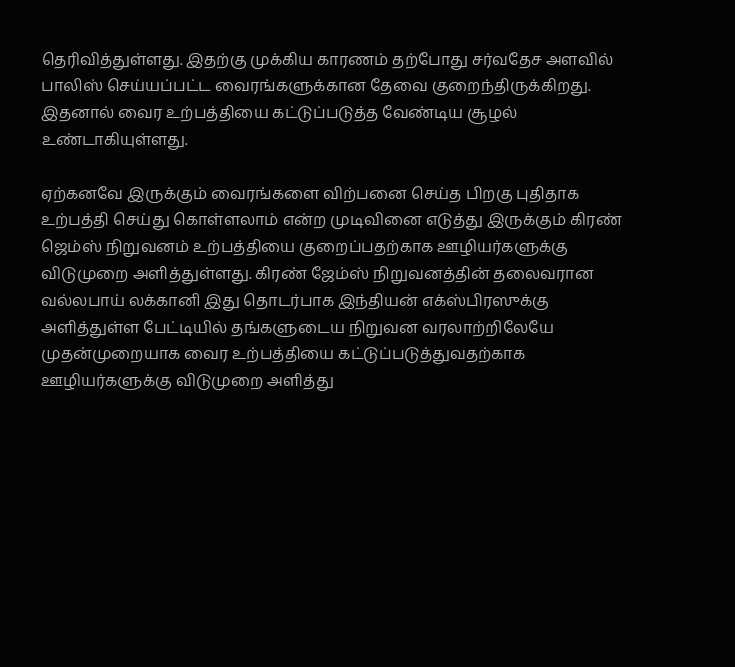தெரிவித்துள்ளது. இதற்கு முக்கிய காரணம் தற்போது சர்வதேச அளவில் பாலிஸ் செய்யப்பட்ட வைரங்களுக்கான தேவை குறைந்திருக்கிறது. இதனால் வைர உற்பத்தியை கட்டுப்படுத்த வேண்டிய சூழல் உண்டாகியுள்ளது.

ஏற்கனவே இருக்கும் வைரங்களை விற்பனை செய்த பிறகு புதிதாக உற்பத்தி செய்து கொள்ளலாம் என்ற முடிவினை எடுத்து இருக்கும் கிரண் ஜெம்ஸ் நிறுவனம் உற்பத்தியை குறைப்பதற்காக ஊழியர்களுக்கு விடுமுறை அளித்துள்ளது. கிரண் ஜேம்ஸ் நிறுவனத்தின் தலைவரான வல்லபாய் லக்கானி இது தொடர்பாக இந்தியன் எக்ஸ்பிரஸுக்கு அளித்துள்ள பேட்டியில் தங்களுடைய நிறுவன வரலாற்றிலேயே முதன்முறையாக வைர உற்பத்தியை கட்டுப்படுத்துவதற்காக ஊழியர்களுக்கு விடுமுறை அளித்து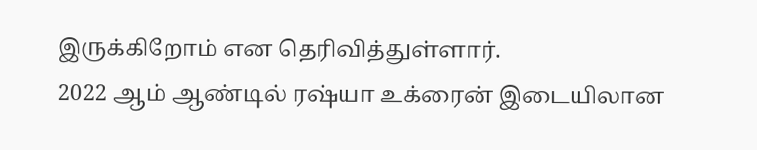இருக்கிறோம் என தெரிவித்துள்ளார்.
2022 ஆம் ஆண்டில் ரஷ்யா உக்ரைன் இடையிலான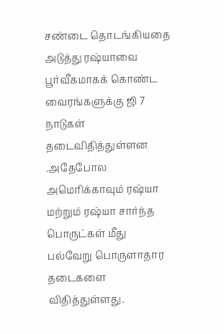சண்டை தொடங்கியதை அடுத்து ரஷ்யாவை பூர்வீகமாகக் கொண்ட வைரங்களுக்கு ஜி 7 நாடுகள் தடைவிதித்துள்ளன .அதேபோல அமெரிக்காவும் ரஷ்யா மற்றும் ரஷ்யா சார்ந்த பொருட்கள் மீது பல்வேறு பொருளாதார தடைகளை விதித்துள்ளது.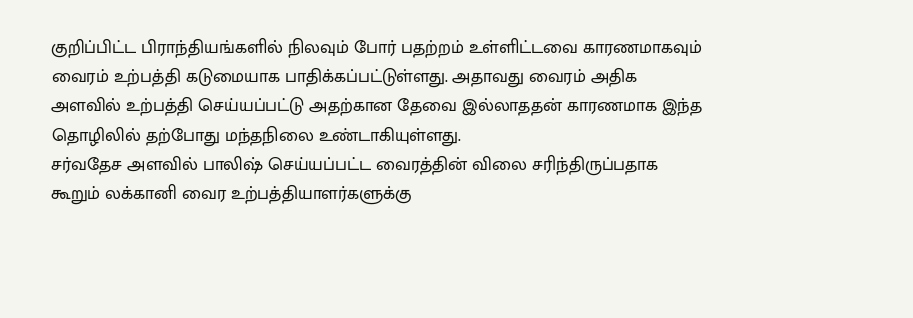குறிப்பிட்ட பிராந்தியங்களில் நிலவும் போர் பதற்றம் உள்ளிட்டவை காரணமாகவும் வைரம் உற்பத்தி கடுமையாக பாதிக்கப்பட்டுள்ளது. அதாவது வைரம் அதிக அளவில் உற்பத்தி செய்யப்பட்டு அதற்கான தேவை இல்லாததன் காரணமாக இந்த தொழிலில் தற்போது மந்தநிலை உண்டாகியுள்ளது.
சர்வதேச அளவில் பாலிஷ் செய்யப்பட்ட வைரத்தின் விலை சரிந்திருப்பதாக கூறும் லக்கானி வைர உற்பத்தியாளர்களுக்கு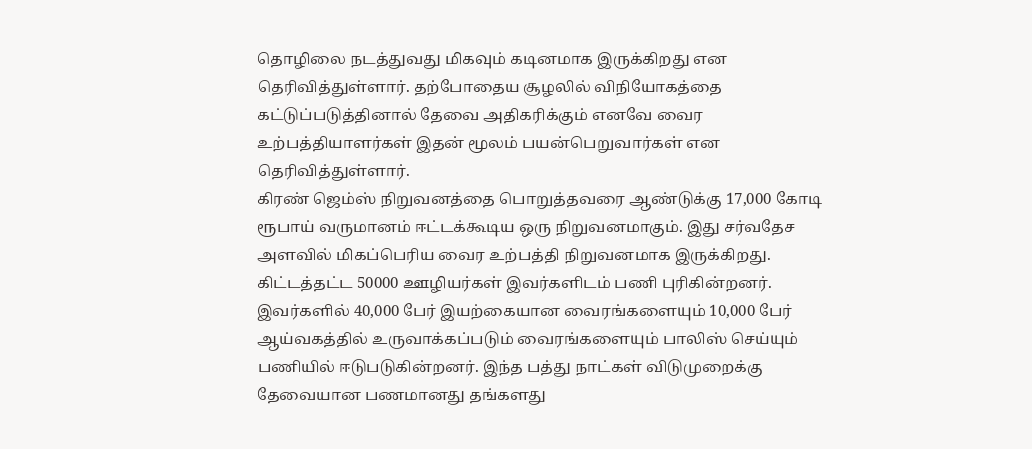தொழிலை நடத்துவது மிகவும் கடினமாக இருக்கிறது என தெரிவித்துள்ளார். தற்போதைய சூழலில் விநியோகத்தை கட்டுப்படுத்தினால் தேவை அதிகரிக்கும் எனவே வைர உற்பத்தியாளர்கள் இதன் மூலம் பயன்பெறுவார்கள் என தெரிவித்துள்ளார்.
கிரண் ஜெம்ஸ் நிறுவனத்தை பொறுத்தவரை ஆண்டுக்கு 17,000 கோடி ரூபாய் வருமானம் ஈட்டக்கூடிய ஒரு நிறுவனமாகும். இது சர்வதேச அளவில் மிகப்பெரிய வைர உற்பத்தி நிறுவனமாக இருக்கிறது. கிட்டத்தட்ட 50000 ஊழியர்கள் இவர்களிடம் பணி புரிகின்றனர்.
இவர்களில் 40,000 பேர் இயற்கையான வைரங்களையும் 10,000 பேர் ஆய்வகத்தில் உருவாக்கப்படும் வைரங்களையும் பாலிஸ் செய்யும் பணியில் ஈடுபடுகின்றனர். இந்த பத்து நாட்கள் விடுமுறைக்கு தேவையான பணமானது தங்களது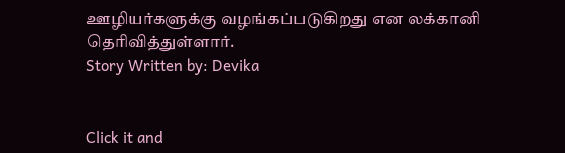ஊழியர்களுக்கு வழங்கப்படுகிறது என லக்கானி தெரிவித்துள்ளார்.
Story Written by: Devika


Click it and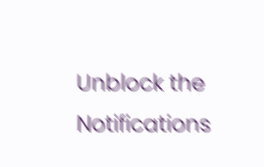Unblock the Notifications